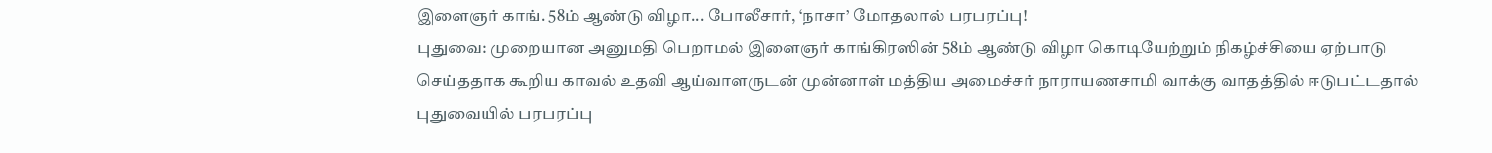இளைஞர் காங். 58ம் ஆண்டு விழா... போலீசார், ‘நாசா’ மோதலால் பரபரப்பு!
புதுவை: முறையான அனுமதி பெறாமல் இளைஞர் காங்கிரஸின் 58ம் ஆண்டு விழா கொடியேற்றும் நிகழ்ச்சியை ஏற்பாடு செய்ததாக கூறிய காவல் உதவி ஆய்வாளருடன் முன்னாள் மத்திய அமைச்சர் நாராயணசாமி வாக்கு வாதத்தில் ஈடுபட்டதால் புதுவையில் பரபரப்பு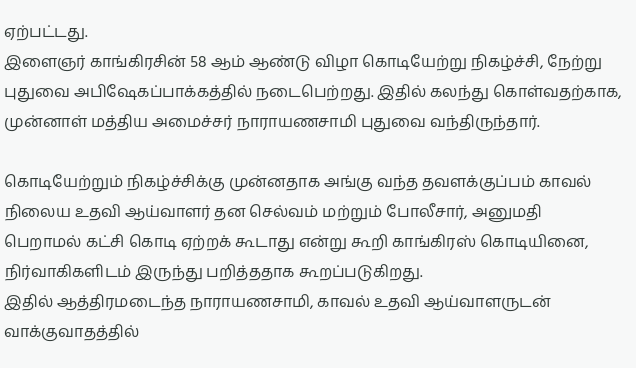ஏற்பட்டது.
இளைஞர் காங்கிரசின் 58 ஆம் ஆண்டு விழா கொடியேற்று நிகழ்ச்சி, நேற்று புதுவை அபிஷேகப்பாக்கத்தில் நடைபெற்றது. இதில் கலந்து கொள்வதற்காக, முன்னாள் மத்திய அமைச்சர் நாராயணசாமி புதுவை வந்திருந்தார்.

கொடியேற்றும் நிகழ்ச்சிக்கு முன்னதாக அங்கு வந்த தவளக்குப்பம் காவல் நிலைய உதவி ஆய்வாளர் தன செல்வம் மற்றும் போலீசார், அனுமதி பெறாமல் கட்சி கொடி ஏற்றக் கூடாது என்று கூறி காங்கிரஸ் கொடியினை, நிர்வாகிகளிடம் இருந்து பறித்ததாக கூறப்படுகிறது.
இதில் ஆத்திரமடைந்த நாராயணசாமி, காவல் உதவி ஆய்வாளருடன் வாக்குவாதத்தில்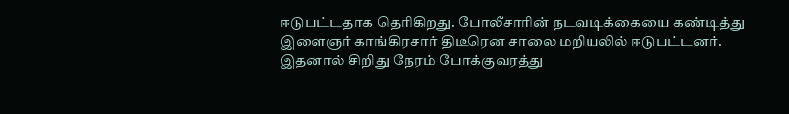ஈடுபட்டதாக தெரிகிறது. போலீசாரின் நடவடிக்கையை கண்டித்து இளைஞர் காங்கிரசார் திடீரென சாலை மறியலில் ஈடுபட்டனர். இதனால் சிறிது நேரம் போக்குவரத்து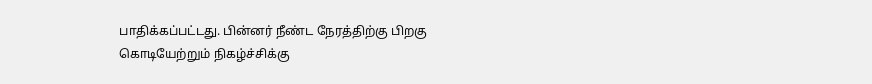பாதிக்கப்பட்டது. பின்னர் நீண்ட நேரத்திற்கு பிறகு கொடியேற்றும் நிகழ்ச்சிக்கு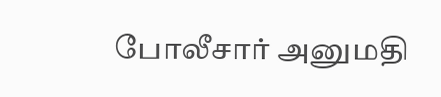போலீசார் அனுமதி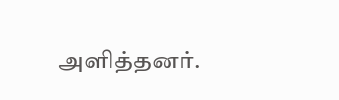அளித்தனர்.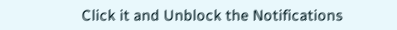Click it and Unblock the Notifications